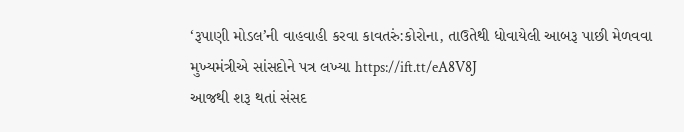‘રૂપાણી મોડલ’ની વાહવાહી કરવા કાવતરું:કોરોના, તાઉતેથી ધોવાયેલી આબરૂ પાછી મેળવવા મુખ્યમંત્રીએ સાંસદોને પત્ર લખ્યા https://ift.tt/eA8V8J
આજથી શરૂ થતાં સંસદ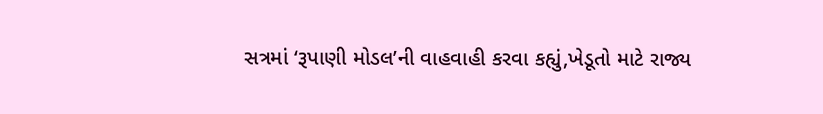સત્રમાં ‘રૂપાણી મોડલ’ની વાહવાહી કરવા કહ્યું,ખેડૂતો માટે રાજ્ય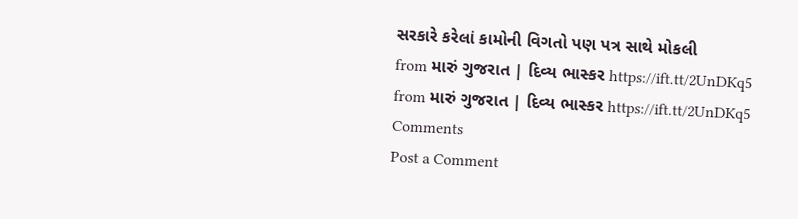સરકારે કરેલાં કામોની વિગતો પણ પત્ર સાથે મોકલી
from મારું ગુજરાત | દિવ્ય ભાસ્કર https://ift.tt/2UnDKq5
from મારું ગુજરાત | દિવ્ય ભાસ્કર https://ift.tt/2UnDKq5
Comments
Post a Comment